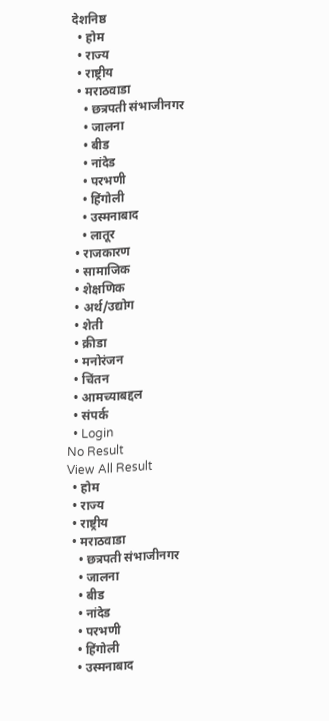देशनिष्ठ
  • होम
  • राज्य
  • राष्ट्रीय
  • मराठवाडा
    • छत्रपती संभाजीनगर
    • जालना
    • बीड
    • नांदेड
    • परभणी
    • हिंगोली
    • उस्मनाबाद
    • लातूर
  • राजकारण
  • सामाजिक
  • शेक्षणिक
  • अर्थ/उद्योग
  • शेती
  • क्रीडा
  • मनोरंजन
  • चिंतन
  • आमच्याबद्दल
  • संपर्क
  • Login
No Result
View All Result
  • होम
  • राज्य
  • राष्ट्रीय
  • मराठवाडा
    • छत्रपती संभाजीनगर
    • जालना
    • बीड
    • नांदेड
    • परभणी
    • हिंगोली
    • उस्मनाबाद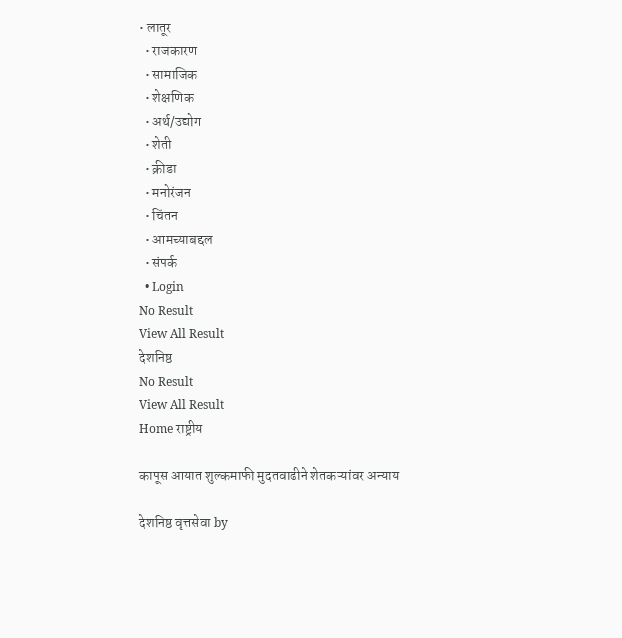• लातूर
  • राजकारण
  • सामाजिक
  • शेक्षणिक
  • अर्थ/उद्योग
  • शेती
  • क्रीडा
  • मनोरंजन
  • चिंतन
  • आमच्याबद्दल
  • संपर्क
  • Login
No Result
View All Result
देशनिष्ठ
No Result
View All Result
Home राष्ट्रीय

कापूस आयात शुल्कमाफी मुदतवाढीने शेतकऱ्यांवर अन्याय

देशनिष्ठ वृत्तसेवा by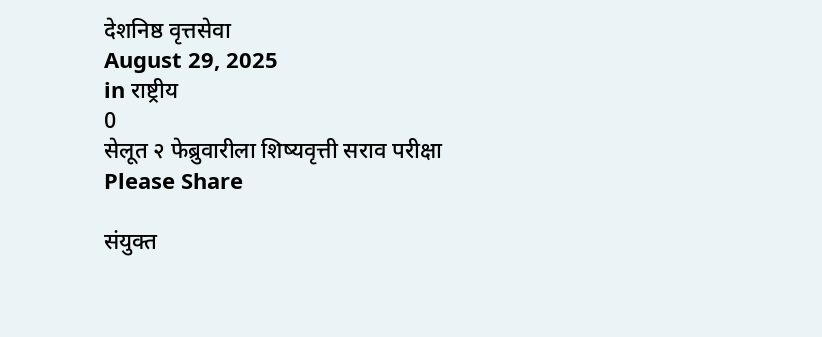देशनिष्ठ वृत्तसेवा
August 29, 2025
in राष्ट्रीय
0
सेलूत २ फेब्रुवारीला शिष्यवृत्ती सराव परीक्षा
Please Share

संयुक्त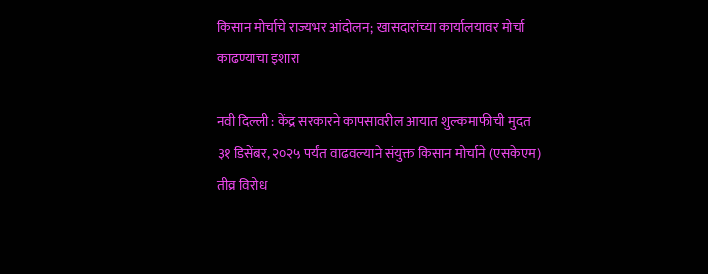किसान मोर्चाचे राज्यभर आंदोलन; खासदारांच्या कार्यालयावर मोर्चा काढण्याचा इशारा

नवी दिल्ली : केंद्र सरकारने कापसावरील आयात शुल्कमाफीची मुदत ३१ डिसेंबर, २०२५ पर्यंत वाढवल्याने संयुक्त किसान मोर्चाने (एसकेएम) तीव्र विरोध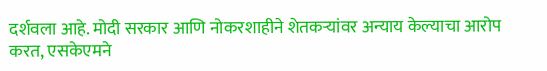दर्शवला आहे. मोदी सरकार आणि नोकरशाहीने शेतकऱ्यांवर अन्याय केल्याचा आरोप करत, एसकेएमने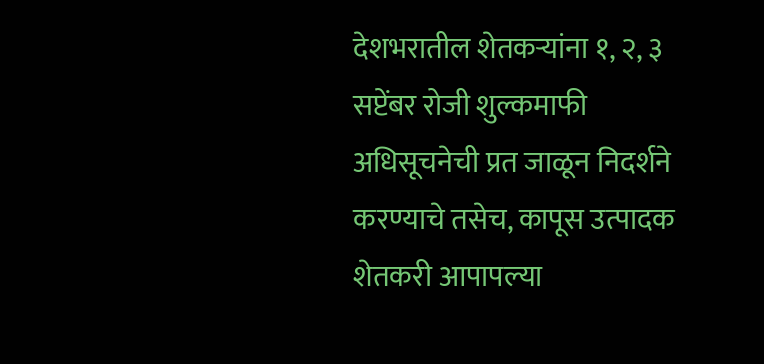देशभरातील शेतकऱ्यांना १, २, ३ सप्टेंबर रोजी शुल्कमाफी अधिसूचनेची प्रत जाळून निदर्शने करण्याचे तसेच, कापूस उत्पादक शेतकरी आपापल्या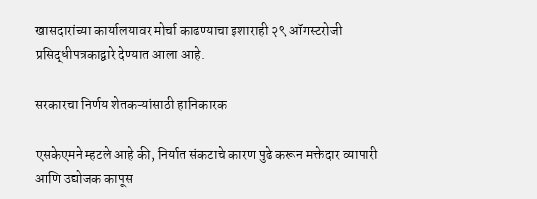खासदारांच्या कार्यालयावर मोर्चा काढण्याचा इशाराही २९ ऑगस्टरोजी प्रसिद्धीपत्रकाद्वारे देण्यात आला आहे.

सरकारचा निर्णय शेतकऱ्यांसाठी हानिकारक

एसकेएमने म्हटले आहे की, निर्यात संकटाचे कारण पुढे करून मक्तेदार व्यापारी आणि उद्योजक कापूस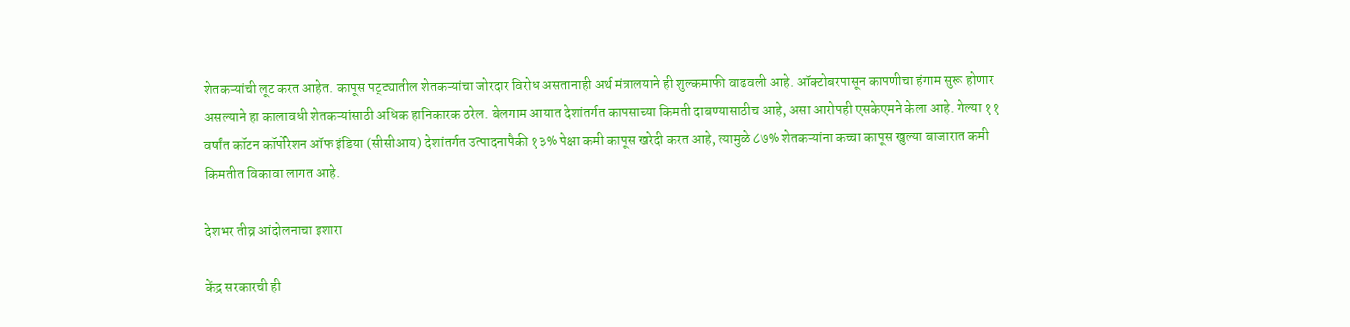शेतकऱ्यांची लूट करत आहेत. कापूस पट्ट्यातील शेतकऱ्यांचा जोरदार विरोध असतानाही अर्थ मंत्रालयाने ही शुल्कमाफी वाढवली आहे. ऑक्टोबरपासून कापणीचा हंगाम सुरू होणार असल्याने हा कालावधी शेतकऱ्यांसाठी अधिक हानिकारक ठरेल. बेलगाम आयात देशांतर्गत कापसाच्या किमती दाबण्यासाठीच आहे, असा आरोपही एसकेएमने केला आहे. गेल्या ११ वर्षांत कॉटन कॉर्पोरेशन ऑफ इंडिया (सीसीआय) देशांतर्गत उत्पादनापैकी १३% पेक्षा कमी कापूस खरेदी करत आहे, त्यामुळे ८७% शेतकऱ्यांना कच्चा कापूस खुल्या बाजारात कमी किमतीत विकावा लागत आहे.

देशभर तीव्र आंदोलनाचा इशारा

केंद्र सरकारची ही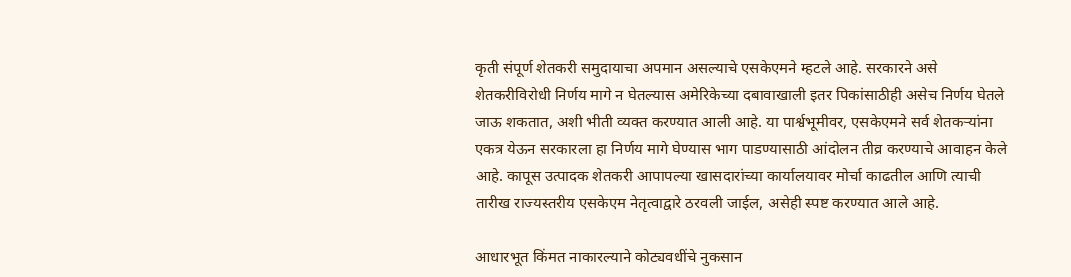कृती संपूर्ण शेतकरी समुदायाचा अपमान असल्याचे एसकेएमने म्हटले आहे. सरकारने असे शेतकरीविरोधी निर्णय मागे न घेतल्यास अमेरिकेच्या दबावाखाली इतर पिकांसाठीही असेच निर्णय घेतले जाऊ शकतात, अशी भीती व्यक्त करण्यात आली आहे. या पार्श्वभूमीवर, एसकेएमने सर्व शेतकऱ्यांना एकत्र येऊन सरकारला हा निर्णय मागे घेण्यास भाग पाडण्यासाठी आंदोलन तीव्र करण्याचे आवाहन केले आहे. कापूस उत्पादक शेतकरी आपापल्या खासदारांच्या कार्यालयावर मोर्चा काढतील आणि त्याची तारीख राज्यस्तरीय एसकेएम नेतृत्वाद्वारे ठरवली जाईल, असेही स्पष्ट करण्यात आले आहे.

आधारभूत किंमत नाकारल्याने कोट्यवधींचे नुकसान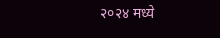२०२४ मध्ये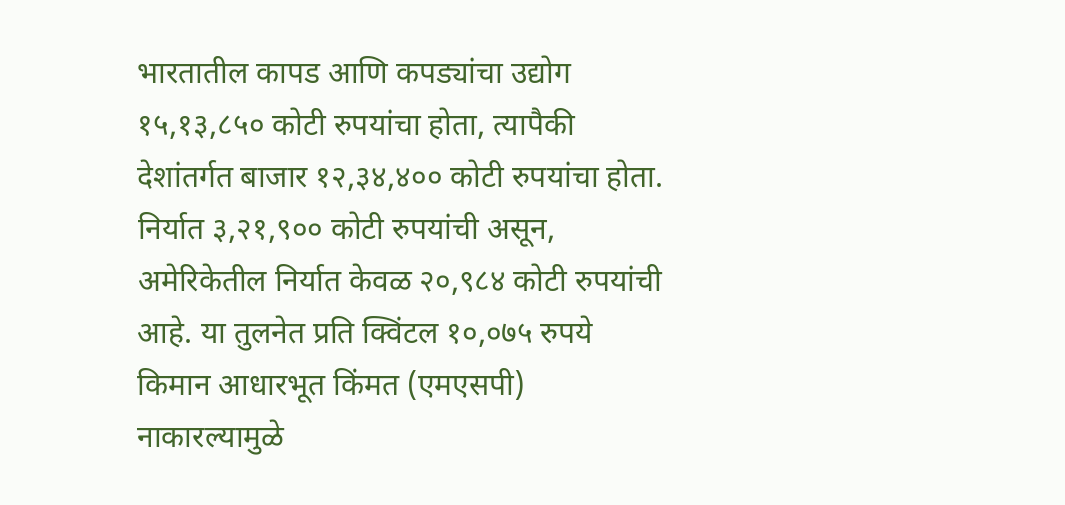भारतातील कापड आणि कपड्यांचा उद्योग १५,१३,८५० कोटी रुपयांचा होता, त्यापैकी देशांतर्गत बाजार १२,३४,४०० कोटी रुपयांचा होता. निर्यात ३,२१,९०० कोटी रुपयांची असून, अमेरिकेतील निर्यात केवळ २०,९८४ कोटी रुपयांची आहे. या तुलनेत प्रति क्विंटल १०,०७५ रुपये किमान आधारभूत किंमत (एमएसपी) नाकारल्यामुळे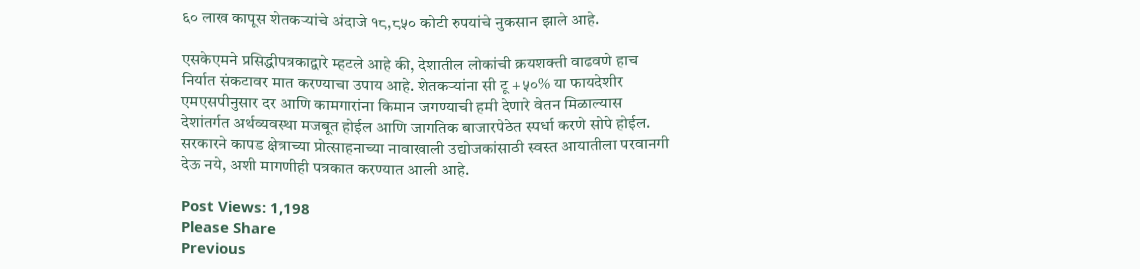६० लाख कापूस शेतकऱ्यांचे अंदाजे १८,८५० कोटी रुपयांचे नुकसान झाले आहे.

एसकेएमने प्रसिद्धीपत्रकाद्वारे म्हटले आहे की, देशातील लोकांची क्रयशक्ती वाढवणे हाच निर्यात संकटावर मात करण्याचा उपाय आहे. शेतकऱ्यांना सी टू +५०% या फायदेशीर एमएसपीनुसार दर आणि कामगारांना किमान जगण्याची हमी देणारे वेतन मिळाल्यास देशांतर्गत अर्थव्यवस्था मजबूत होईल आणि जागतिक बाजारपेठेत स्पर्धा करणे सोपे होईल. सरकारने कापड क्षेत्राच्या प्रोत्साहनाच्या नावाखाली उद्योजकांसाठी स्वस्त आयातीला परवानगी देऊ नये, अशी मागणीही पत्रकात करण्यात आली आहे.

Post Views: 1,198
Please Share
Previous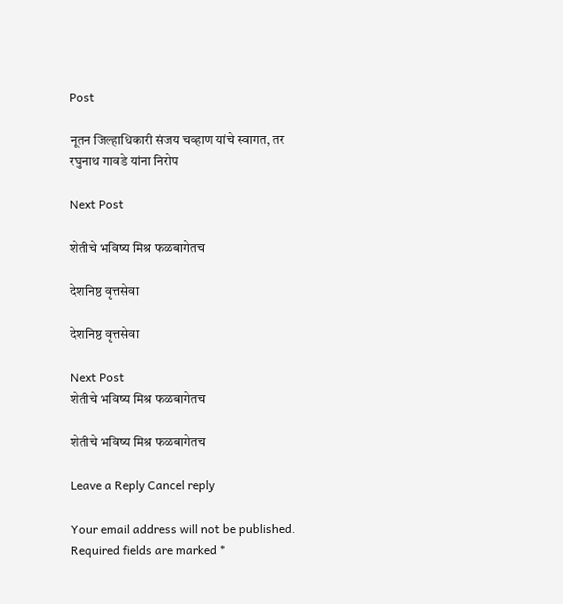Post

नूतन जिल्हाधिकारी संजय चव्हाण यांचे स्वागत, तर रघुनाथ गावडे यांना निरोप

Next Post

शेतीचे भविष्य मिश्र फळबागेतच

देशनिष्ठ वृत्तसेवा

देशनिष्ठ वृत्तसेवा

Next Post
शेतीचे भविष्य मिश्र फळबागेतच

शेतीचे भविष्य मिश्र फळबागेतच

Leave a Reply Cancel reply

Your email address will not be published. Required fields are marked *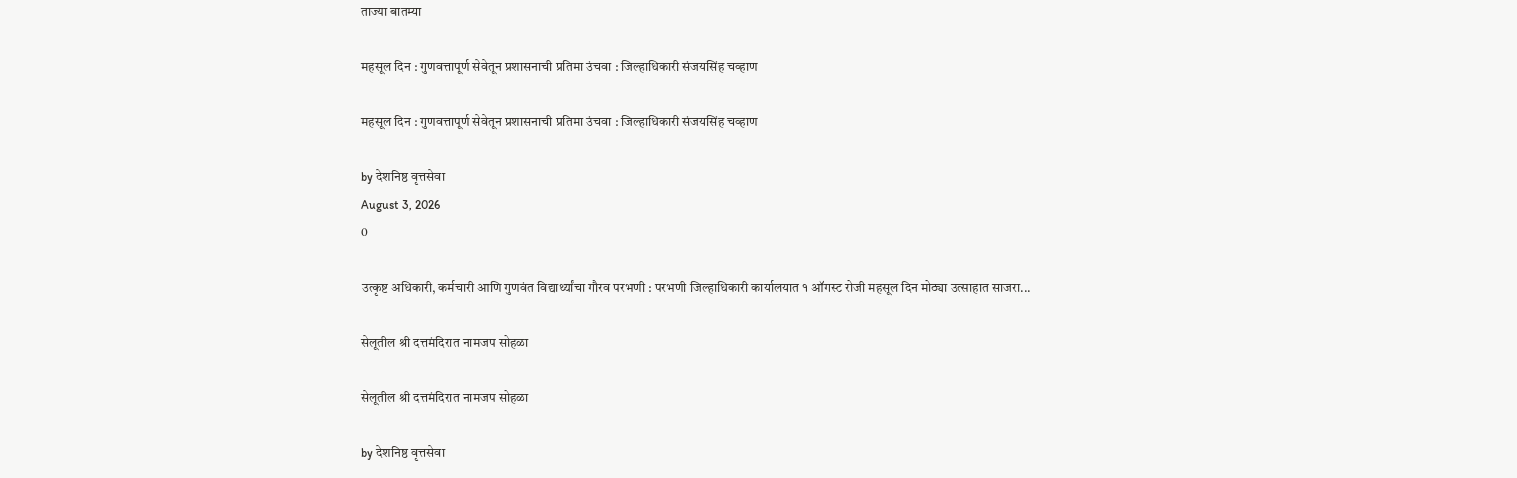ताज्या बातम्या

महसूल दिन : गुणवत्तापूर्ण सेवेतून प्रशासनाची प्रतिमा उंचवा : जिल्हाधिकारी संजयसिंह चव्हाण

महसूल दिन : गुणवत्तापूर्ण सेवेतून प्रशासनाची प्रतिमा उंचवा : जिल्हाधिकारी संजयसिंह चव्हाण

by देशनिष्ठ वृत्तसेवा
August 3, 2026
0

उत्कृष्ट अधिकारी, कर्मचारी आणि गुणवंत विद्यार्थ्यांचा गौरव परभणी : परभणी जिल्हाधिकारी कार्यालयात १ ऑगस्ट रोजी महसूल दिन मोठ्या उत्साहात साजरा...

सेलूतील श्री दत्तमंदिरात नामजप सोहळा

सेलूतील श्री दत्तमंदिरात नामजप सोहळा

by देशनिष्ठ वृत्तसेवा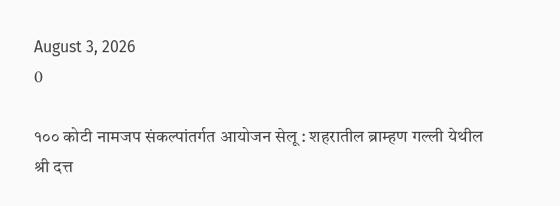August 3, 2026
0

१०० कोटी नामजप संकल्पांतर्गत आयोजन सेलू : शहरातील ब्राम्हण गल्ली येथील श्री दत्त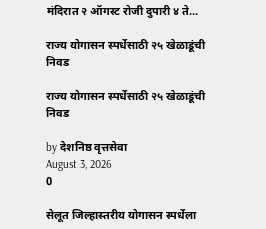मंदिरात २ ऑगस्ट रोजी दुपारी ४ ते...

राज्य योगासन स्पर्धेसाठी २५ खेळाडूंची निवड

राज्य योगासन स्पर्धेसाठी २५ खेळाडूंची निवड

by देशनिष्ठ वृत्तसेवा
August 3, 2026
0

सेलूत जिल्हास्तरीय योगासन स्पर्धेला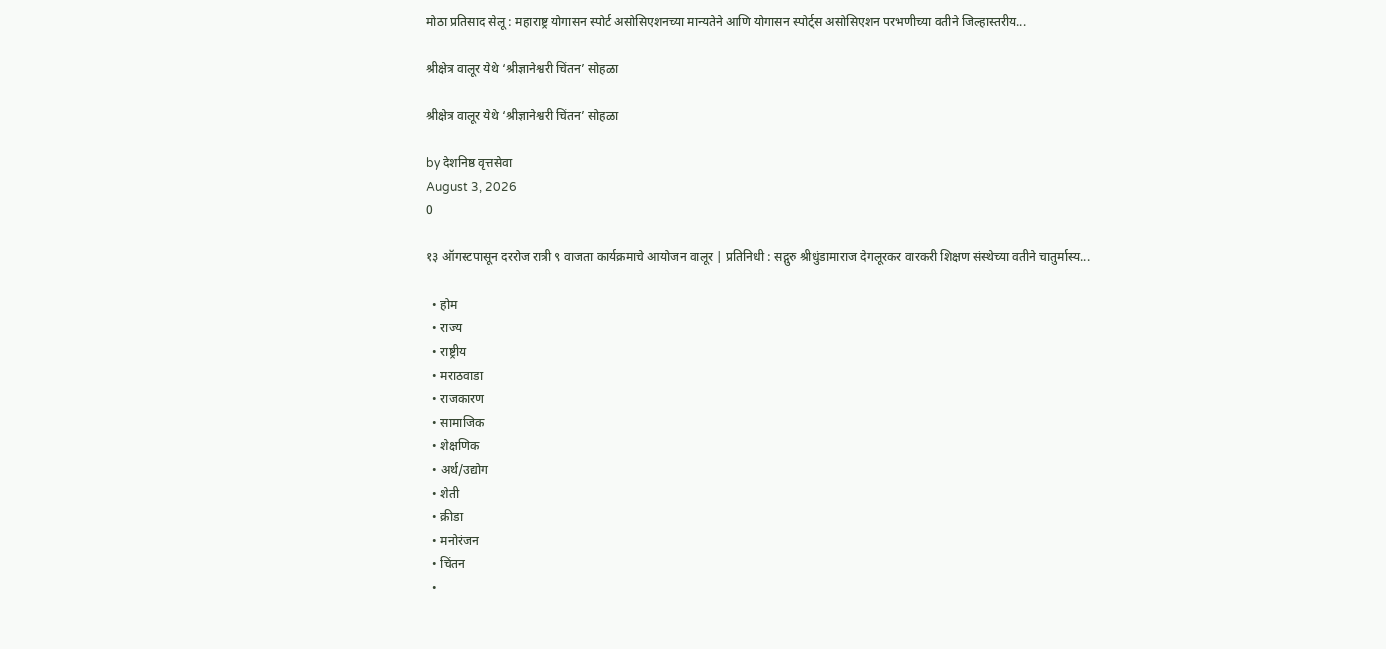मोठा प्रतिसाद सेलू : महाराष्ट्र योगासन स्पोर्ट असोसिएशनच्या मान्यतेने आणि योगासन स्पोर्ट्स असोसिएशन परभणीच्या वतीने जिल्हास्तरीय...

श्रीक्षेत्र वालूर येथे ‘श्रीज्ञानेश्वरी चिंतन’ सोहळा

श्रीक्षेत्र वालूर येथे ‘श्रीज्ञानेश्वरी चिंतन’ सोहळा

by देशनिष्ठ वृत्तसेवा
August 3, 2026
0

१३ ऑगस्टपासून दररोज रात्री ९ वाजता कार्यक्रमाचे आयोजन वालूर | प्रतिनिधी : सद्गुरु श्रीधुंडामाराज देगलूरकर वारकरी शिक्षण संस्थेच्या वतीने चातुर्मास्य...

  • होम
  • राज्य
  • राष्ट्रीय
  • मराठवाडा
  • राजकारण
  • सामाजिक
  • शेक्षणिक
  • अर्थ/उद्योग
  • शेती
  • क्रीडा
  • मनोरंजन
  • चिंतन
  •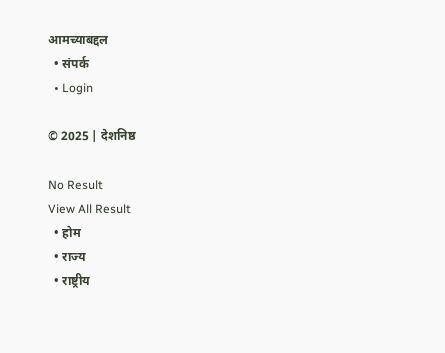आमच्याबद्दल
  • संपर्क
  • Login

© 2025 | देशनिष्ठ

No Result
View All Result
  • होम
  • राज्य
  • राष्ट्रीय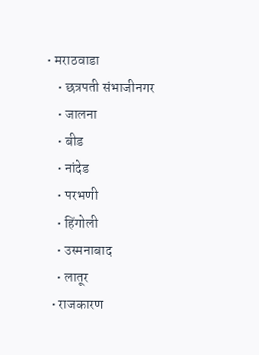• मराठवाडा
    • छत्रपती संभाजीनगर
    • जालना
    • बीड
    • नांदेड
    • परभणी
    • हिंगोली
    • उस्मनाबाद
    • लातूर
  • राजकारण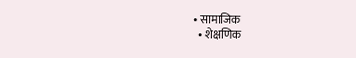• सामाजिक
  • शेक्षणिक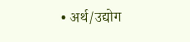• अर्थ/उद्योग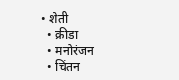• शेती
  • क्रीडा
  • मनोरंजन
  • चिंतन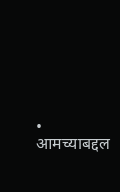• आमच्याबद्दल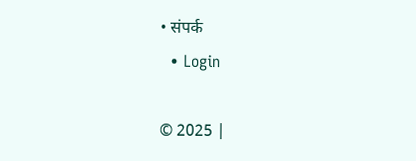• संपर्क
  • Login

© 2025 |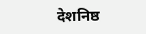देशनिष्ठ